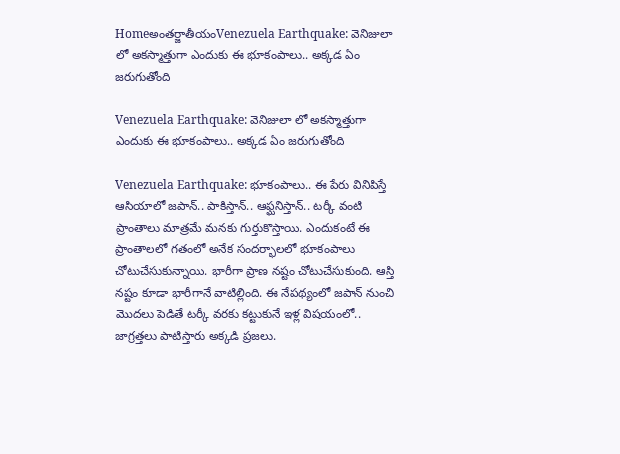Homeఅంతర్జాతీయంVenezuela Earthquake: వెనిజులా లో అకస్మాత్తుగా ఎందుకు ఈ భూకంపాలు.. అక్కడ ఏం జరుగుతోంది

Venezuela Earthquake: వెనిజులా లో అకస్మాత్తుగా ఎందుకు ఈ భూకంపాలు.. అక్కడ ఏం జరుగుతోంది

Venezuela Earthquake: భూకంపాలు.. ఈ పేరు వినిపిస్తే ఆసియాలో జపాన్.. పాకిస్తాన్.. ఆఫ్ఘనిస్తాన్.. టర్కీ వంటి ప్రాంతాలు మాత్రమే మనకు గుర్తుకొస్తాయి. ఎందుకంటే ఈ ప్రాంతాలలో గతంలో అనేక సందర్భాలలో భూకంపాలు చోటుచేసుకున్నాయి. భారీగా ప్రాణ నష్టం చోటుచేసుకుంది. ఆస్తి నష్టం కూడా భారీగానే వాటిల్లింది. ఈ నేపథ్యంలో జపాన్ నుంచి మొదలు పెడితే టర్కీ వరకు కట్టుకునే ఇళ్ల విషయంలో.. జాగ్రత్తలు పాటిస్తారు అక్కడి ప్రజలు.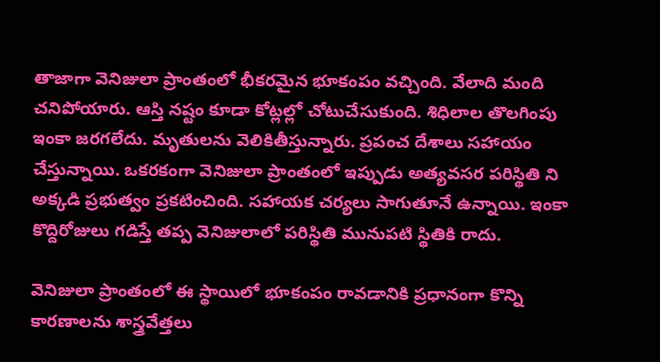తాజాగా వెనిజులా ప్రాంతంలో భీకరమైన భూకంపం వచ్చింది. వేలాది మంది చనిపోయారు. ఆస్తి నష్టం కూడా కోట్లల్లో చోటుచేసుకుంది. శిధిలాల తొలగింపు ఇంకా జరగలేదు. మృతులను వెలికితీస్తున్నారు. ప్రపంచ దేశాలు సహాయం చేస్తున్నాయి. ఒకరకంగా వెనిజులా ప్రాంతంలో ఇప్పుడు అత్యవసర పరిస్థితి ని అక్కడి ప్రభుత్వం ప్రకటించింది. సహాయక చర్యలు సాగుతూనే ఉన్నాయి. ఇంకా కొద్దిరోజులు గడిస్తే తప్ప వెనిజులాలో పరిస్థితి మునుపటి స్థితికి రాదు.

వెనిజులా ప్రాంతంలో ఈ స్థాయిలో భూకంపం రావడానికి ప్రధానంగా కొన్ని కారణాలను శాస్త్రవేత్తలు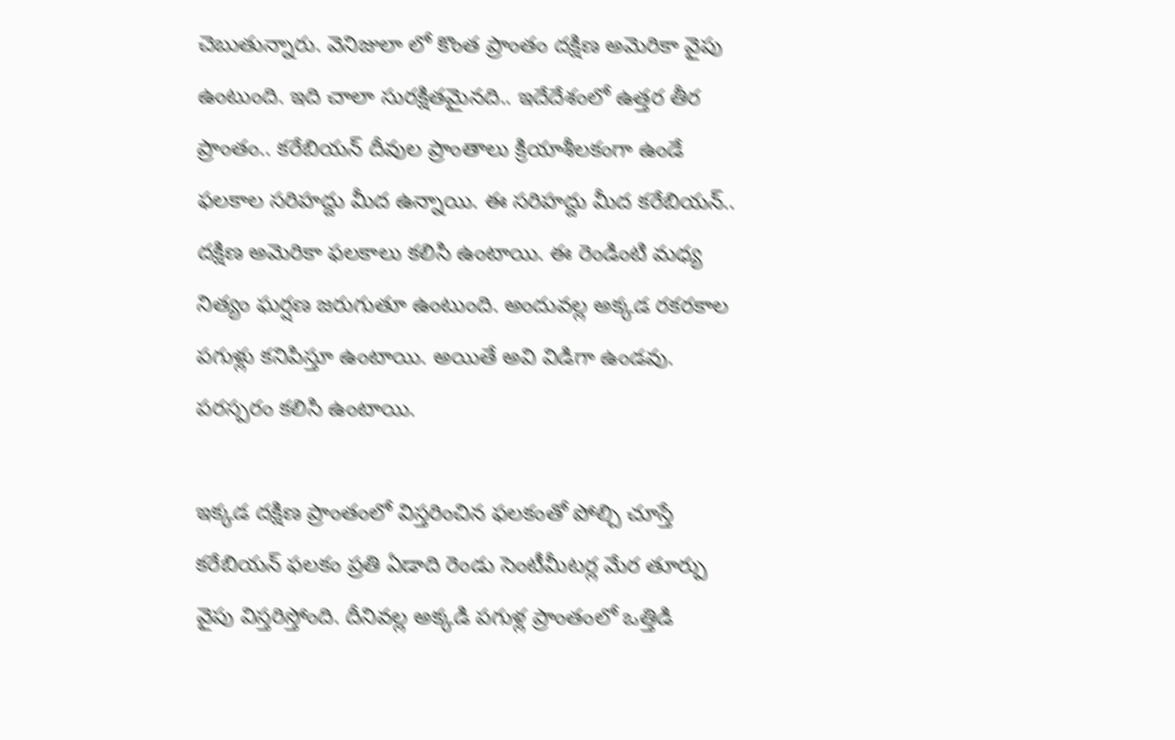చెబుతున్నారు. వెనిజులా లో కొంత ప్రాంతం దక్షిణ అమెరికా వైపు ఉంటుంది. ఇది చాలా సురక్షితమైనది.. ఇదేదేశంలో ఉత్తర తీర ప్రాంతం.. కరేబియన్ దీవుల ప్రాంతాలు క్రియాశీలకంగా ఉండే ఫలకాల సరిహద్దు మీద ఉన్నాయి. ఈ సరిహద్దు మీద కరేబియన్.. దక్షిణ అమెరికా ఫలకాలు కలిసి ఉంటాయి. ఈ రెండింటి మధ్య నిత్యం ఘర్షణ జరుగుతూ ఉంటుంది. అందువల్ల అక్కడ రకరకాల పగుళ్లు కనిపిస్తూ ఉంటాయి. అయితే అవి విడిగా ఉండవు. పరస్పరం కలిసి ఉంటాయి.

ఇక్కడ దక్షిణ ప్రాంతంలో విస్తరించిన ఫలకంతో పోల్చి చూస్తే కరేబియన్ ఫలకం ప్రతి ఏడాది రెండు సెంటీమీటర్ల మేర తూర్పు వైపు విస్తరిస్తోంది. దీనివల్ల అక్కడి పగుళ్ల ప్రాంతంలో ఒత్తిడి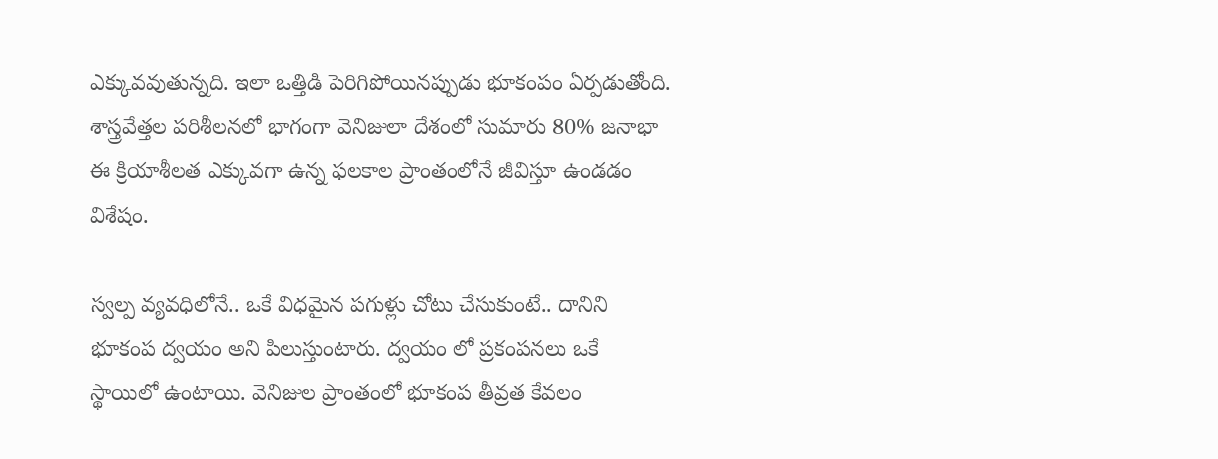ఎక్కువవుతున్నది. ఇలా ఒత్తిడి పెరిగిపోయినప్పుడు భూకంపం ఏర్పడుతోంది. శాస్త్రవేత్తల పరిశీలనలో భాగంగా వెనిజులా దేశంలో సుమారు 80% జనాభా ఈ క్రియాశీలత ఎక్కువగా ఉన్న ఫలకాల ప్రాంతంలోనే జీవిస్తూ ఉండడం విశేషం.

స్వల్ప వ్యవధిలోనే.. ఒకే విధమైన పగుళ్లు చోటు చేసుకుంటే.. దానిని భూకంప ద్వయం అని పిలుస్తుంటారు. ద్వయం లో ప్రకంపనలు ఒకే స్థాయిలో ఉంటాయి. వెనిజుల ప్రాంతంలో భూకంప తీవ్రత కేవలం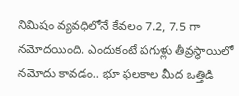నిమిషం వ్యవధిలోనే కేవలం 7.2, 7.5 గా నమోదయింది. ఎందుకంటే పగుళ్లు తీవ్రస్థాయిలో నమోదు కావడం.. భూ ఫలకాల మీద ఒత్తిడి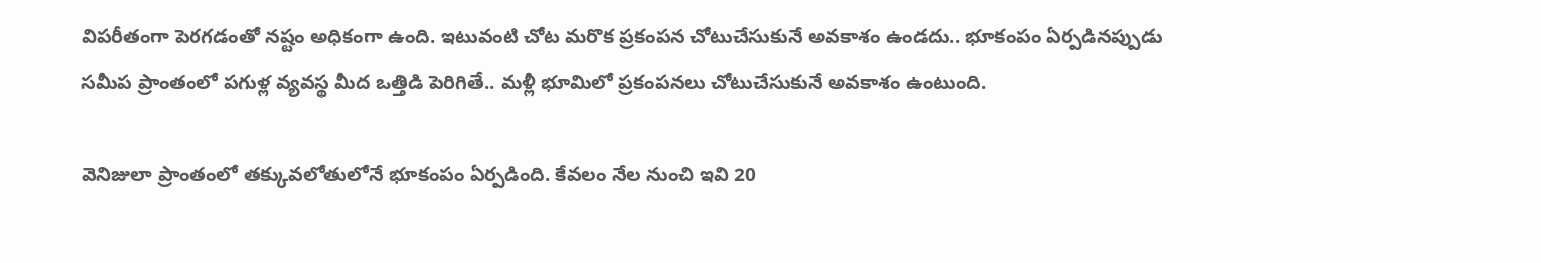విపరీతంగా పెరగడంతో నష్టం అధికంగా ఉంది. ఇటువంటి చోట మరొక ప్రకంపన చోటుచేసుకునే అవకాశం ఉండదు.. భూకంపం ఏర్పడినప్పుడు సమీప ప్రాంతంలో పగుళ్ల వ్యవస్థ మీద ఒత్తిడి పెరిగితే.. మళ్లీ భూమిలో ప్రకంపనలు చోటుచేసుకునే అవకాశం ఉంటుంది.

వెనిజులా ప్రాంతంలో తక్కువలోతులోనే భూకంపం ఏర్పడింది. కేవలం నేల నుంచి ఇవి 20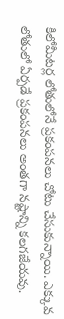కిలోమీటర్ల లోతులోనే ప్రకంపనలు చోటు చేసుకున్నాయి. ఎక్కువ లోతులో ఏర్పడే ప్రకంపనలు అంతగా నష్టాన్ని కలగజేయవు.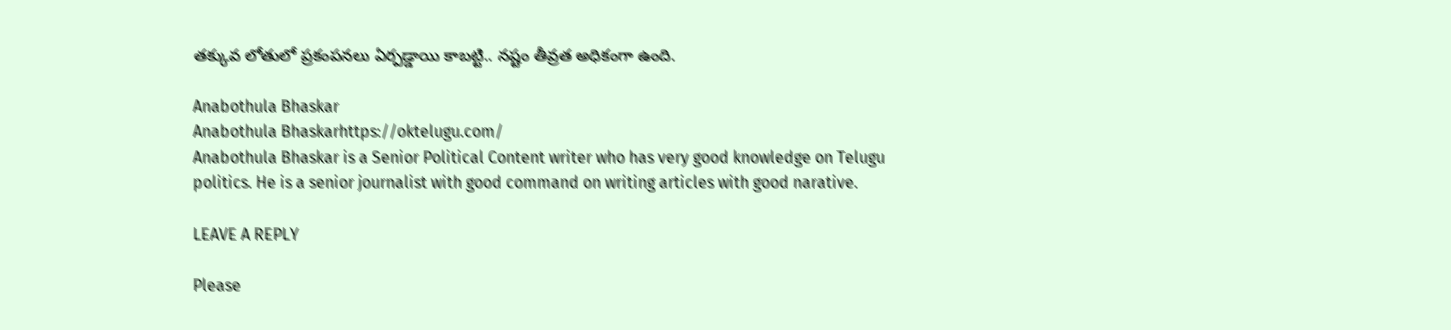తక్కువ లోతులో ప్రకంపనలు ఏర్పడ్డాయి కాబట్టి.. నష్టం తీవ్రత అధికంగా ఉంది.

Anabothula Bhaskar
Anabothula Bhaskarhttps://oktelugu.com/
Anabothula Bhaskar is a Senior Political Content writer who has very good knowledge on Telugu politics. He is a senior journalist with good command on writing articles with good narative.

LEAVE A REPLY

Please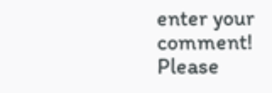enter your comment!
Please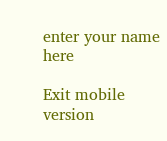enter your name here

Exit mobile version